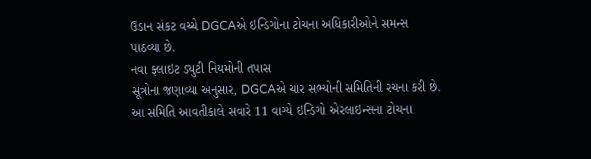ઉડાન સંકટ વચ્ચે DGCAએ ઇન્ડિગોના ટોચના અધિકારીઓને સમન્સ પાઠવ્યા છે.
નવા ફ્લાઇટ ડ્યુટી નિયમોની તપાસ
સૂત્રોના જણાવ્યા અનુસાર, DGCAએ ચાર સભ્યોની સમિતિની રચના કરી છે. આ સમિતિ આવતીકાલે સવારે 11 વાગ્યે ઇન્ડિગો એરલાઇન્સના ટોચના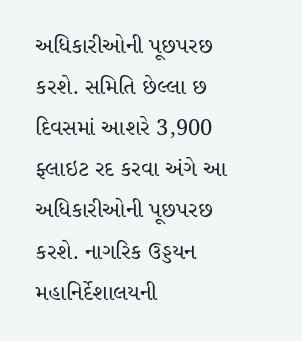અધિકારીઓની પૂછપરછ કરશે. સમિતિ છેલ્લા છ દિવસમાં આશરે 3,900 ફ્લાઇટ રદ કરવા અંગે આ અધિકારીઓની પૂછપરછ કરશે. નાગરિક ઉડ્ડયન મહાનિર્દેશાલયની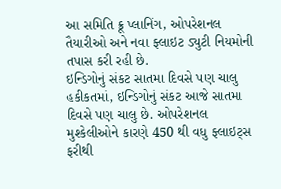આ સમિતિ ક્રૂ પ્લાનિંગ, ઓપરેશનલ તૈયારીઓ અને નવા ફ્લાઇટ ડ્યુટી નિયમોની તપાસ કરી રહી છે.
ઇન્ડિગોનું સંકટ સાતમા દિવસે પણ ચાલુ
હકીકતમાં, ઇન્ડિગોનું સંકટ આજે સાતમા દિવસે પણ ચાલુ છે. ઓપરેશનલ મુશ્કેલીઓને કારણે 450 થી વધુ ફ્લાઇટ્સ ફરીથી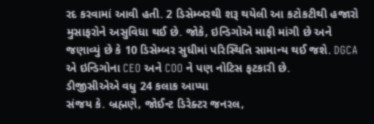રદ કરવામાં આવી હતી. 2 ડિસેમ્બરથી શરૂ થયેલી આ કટોકટીથી હજારો મુસાફરોને અસુવિધા થઈ છે. જોકે, ઇન્ડિગોએ માફી માંગી છે અને જણાવ્યું છે કે 10 ડિસેમ્બર સુધીમાં પરિસ્થિતિ સામાન્ય થઈ જશે. DGCA એ ઇન્ડિગોના CEO અને COO ને પણ નોટિસ ફટકારી છે.
ડીજીસીએએ વધુ 24 કલાક આપ્યા
સંજય કે. બ્રહ્મણે, જોઈન્ટ ડિરેક્ટર જનરલ,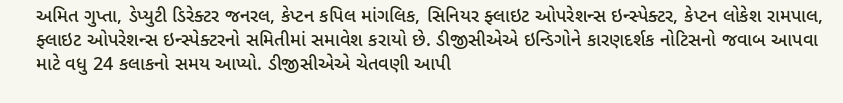અમિત ગુપ્તા, ડેપ્યુટી ડિરેક્ટર જનરલ, કેપ્ટન કપિલ માંગલિક, સિનિયર ફ્લાઇટ ઓપરેશન્સ ઇન્સ્પેક્ટર, કેપ્ટન લોકેશ રામપાલ, ફ્લાઇટ ઓપરેશન્સ ઇન્સ્પેક્ટરનો સમિતીમાં સમાવેશ કરાયો છે. ડીજીસીએએ ઇન્ડિગોને કારણદર્શક નોટિસનો જવાબ આપવા માટે વધુ 24 કલાકનો સમય આપ્યો. ડીજીસીએએ ચેતવણી આપી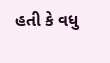હતી કે વધુ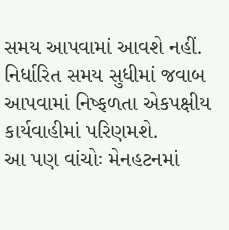સમય આપવામાં આવશે નહીં. નિર્ધારિત સમય સુધીમાં જવાબ આપવામાં નિષ્ફળતા એકપક્ષીય કાર્યવાહીમાં પરિણમશે.
આ પણ વાંચોઃ મેનહટનમાં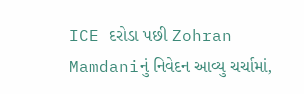ICE દરોડા પછી Zohran Mamdaniનું નિવેદન આવ્યુ ચર્ચામાં,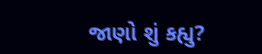જાણો શું કહ્યુ?